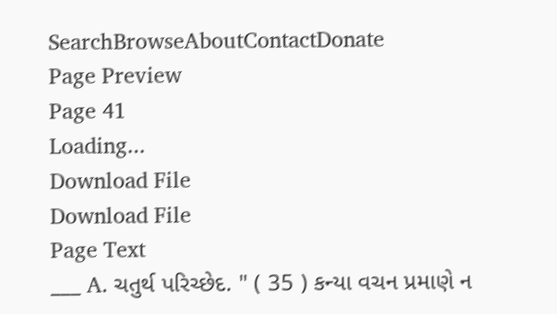SearchBrowseAboutContactDonate
Page Preview
Page 41
Loading...
Download File
Download File
Page Text
___ A. ચતુર્થ પરિચ્છેદ. " ( 35 ) કન્યા વચન પ્રમાણે ન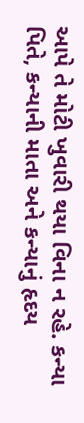આપે તે મોટી ખુવારી થયા વિના ન રહે. કન્યા પિતે, કન્યાની માતા અને કન્યાનું હૃદય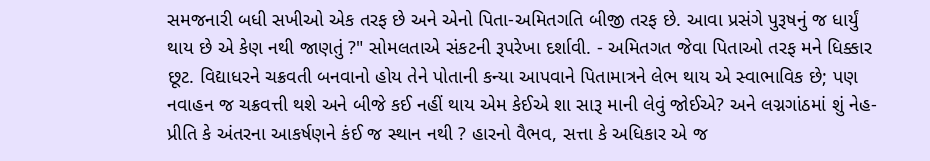સમજનારી બધી સખીઓ એક તરફ છે અને એનો પિતા-અમિતગતિ બીજી તરફ છે. આવા પ્રસંગે પુરૂષનું જ ધાર્યું થાય છે એ કેણ નથી જાણતું ?" સોમલતાએ સંકટની રૂપરેખા દર્શાવી. - અમિતગત જેવા પિતાઓ તરફ મને ધિક્કાર છૂટ. વિદ્યાધરને ચક્રવતી બનવાનો હોય તેને પોતાની કન્યા આપવાને પિતામાત્રને લેભ થાય એ સ્વાભાવિક છે; પણ નવાહન જ ચક્રવત્તી થશે અને બીજે કઈ નહીં થાય એમ કેઈએ શા સારૂ માની લેવું જોઈએ? અને લગ્નગાંઠમાં શું નેહ-પ્રીતિ કે અંતરના આકર્ષણને કંઈ જ સ્થાન નથી ? હારનો વૈભવ, સત્તા કે અધિકાર એ જ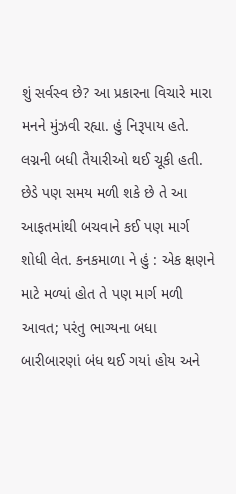શું સર્વસ્વ છે? આ પ્રકારના વિચારે મારા મનને મુંઝવી રહ્યા. હું નિરૂપાય હતે. લગ્નની બધી તૈયારીઓ થઈ ચૂકી હતી. છેડે પણ સમય મળી શકે છે તે આ આફતમાંથી બચવાને કઈ પણ માર્ગ શોધી લેત. કનકમાળા ને હું : એક ક્ષણને માટે મળ્યાં હોત તે પણ માર્ગ મળી આવત; પરંતુ ભાગ્યના બધા બારીબારણાં બંધ થઈ ગયાં હોય અને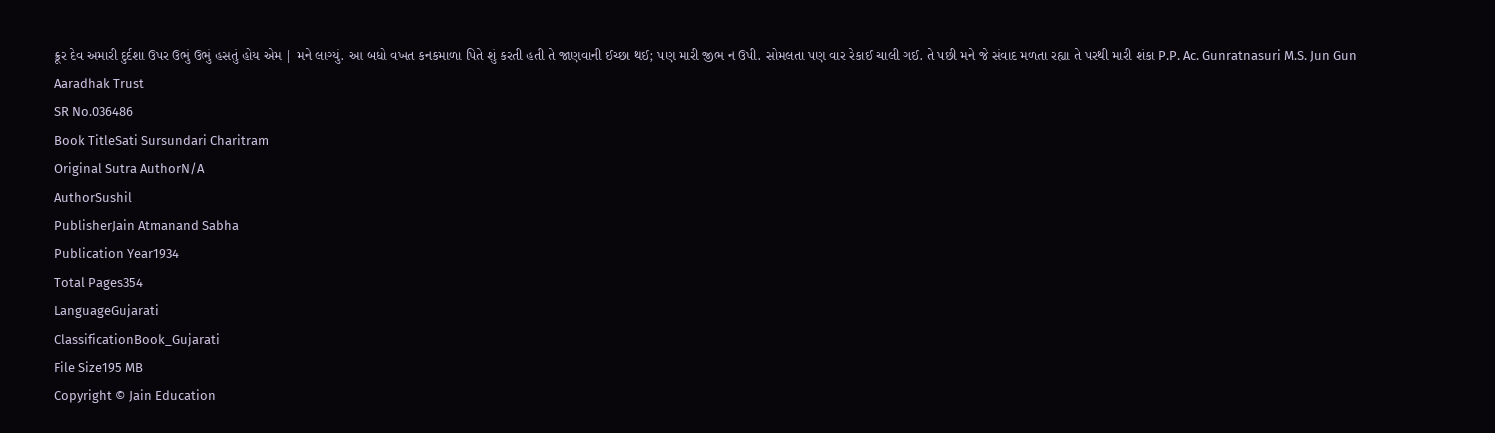ક્રૂર દેવ અમારી દુર્દશા ઉપર ઉભું ઉભું હસતું હોય એમ | મને લાગ્યું. આ બધો વખત કનકમાળા પિતે શું કરતી હતી તે જાણવાની ઈચ્છા થઈ; પણ મારી જીભ ન ઉપી. સોમલતા પણ વાર રેકાઈ ચાલી ગઈ. તે પછી મને જે સંવાદ મળતા રહ્યા તે પરથી મારી શંકા P.P. Ac. Gunratnasuri M.S. Jun Gun Aaradhak Trust
SR No.036486
Book TitleSati Sursundari Charitram
Original Sutra AuthorN/A
AuthorSushil
PublisherJain Atmanand Sabha
Publication Year1934
Total Pages354
LanguageGujarati
ClassificationBook_Gujarati
File Size195 MB
Copyright © Jain Education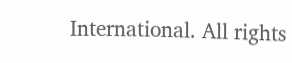International. All rights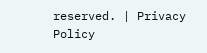reserved. | Privacy Policy